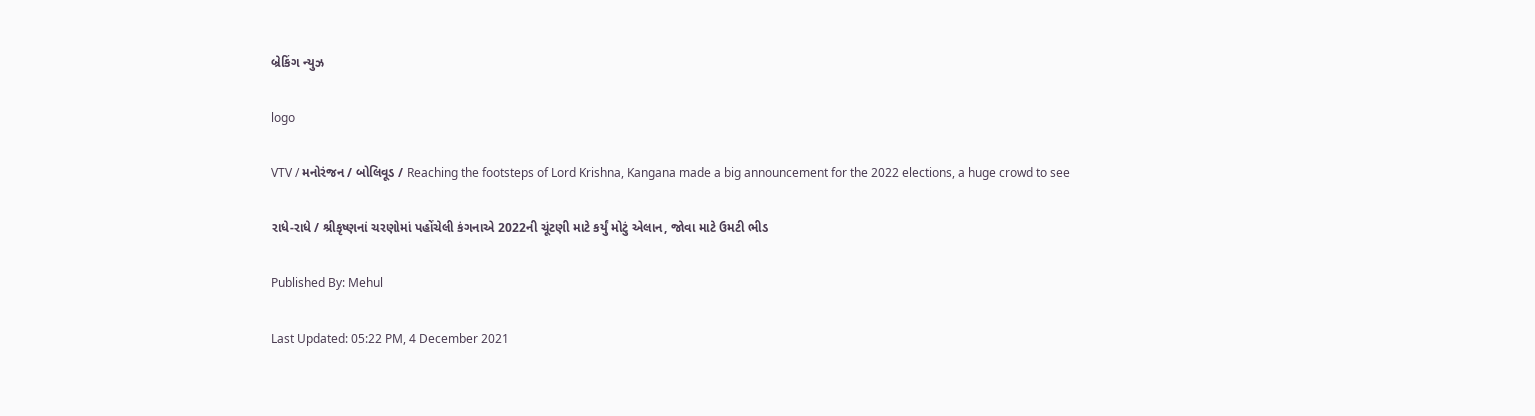બ્રેકિંગ ન્યુઝ

logo

VTV / મનોરંજન / બોલિવૂડ / Reaching the footsteps of Lord Krishna, Kangana made a big announcement for the 2022 elections, a huge crowd to see

રાધે-રાધે / શ્રીકૃષ્ણનાં ચરણોમાં પહોંચેલી કંગનાએ 2022ની ચૂંટણી માટે કર્યું મોટું એલાન, જોવા માટે ઉમટી ભીડ

Published By: Mehul

Last Updated: 05:22 PM, 4 December 2021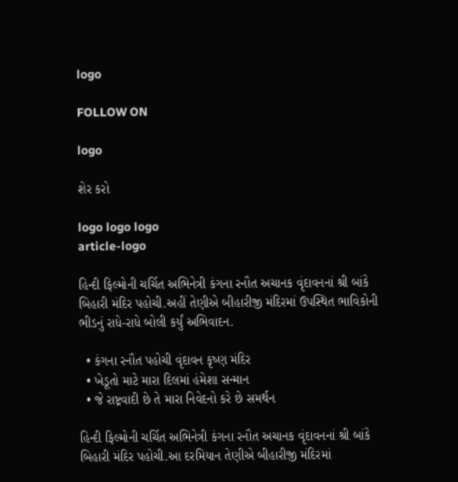logo

FOLLOW ON

logo

શેર કરો

logo logo logo
article-logo

હિન્દી ફિલ્મોની ચર્ચિત અભિનેત્રી કંગના રનૌત અચાનક વૃંદાવનનાં શ્રી બાંકે બિહારી મંદિર પહોચી.અહીં તેણીએ બીહારીજી મંદિરમાં ઉપસ્થિત ભાવિકોની ભીડનું રાધે-રાધે બોલી કર્યું અભિવાદન.

  • કંગના રનૌત પહોચી વૃંદાવન કૃષ્ણ મંદિર
  • ખેડૂતો માટે મારા દિલમાં હંમેશા સન્માન
  • જે રાષ્ટ્રવાદી છે તે મારા નિવેદનો કરે છે સમર્થન

હિન્દી ફિલ્મોની ચર્ચિત અભિનેત્રી કંગના રનૌત અચાનક વૃંદાવનનાં શ્રી બાંકે બિહારી મંદિર પહોચી.આ દરમિયાન તેણીએ બીહારીજી મંદિરમાં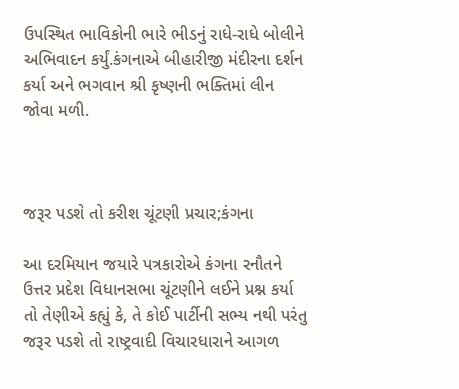ઉપસ્થિત ભાવિકોની ભારે ભીડનું રાધે-રાધે બોલીને અભિવાદન કર્યું.કંગનાએ બીહારીજી મંદીરના દર્શન કર્યા અને ભગવાન શ્રી કૃષ્ણની ભક્તિમાં લીન જોવા મળી.



જરૂર પડશે તો કરીશ ચૂંટણી પ્રચાર;કંગના

આ દરમિયાન જયારે પત્રકારોએ કંગના રનૌતને ઉત્તર પ્રદેશ વિધાનસભા ચૂંટણીને લઈને પ્રશ્ન કર્યા તો તેણીએ કહ્યું કે, તે કોઈ પાર્ટીની સભ્ય નથી પરંતુ જરૂર પડશે તો રાષ્ટ્રવાદી વિચારધારાને આગળ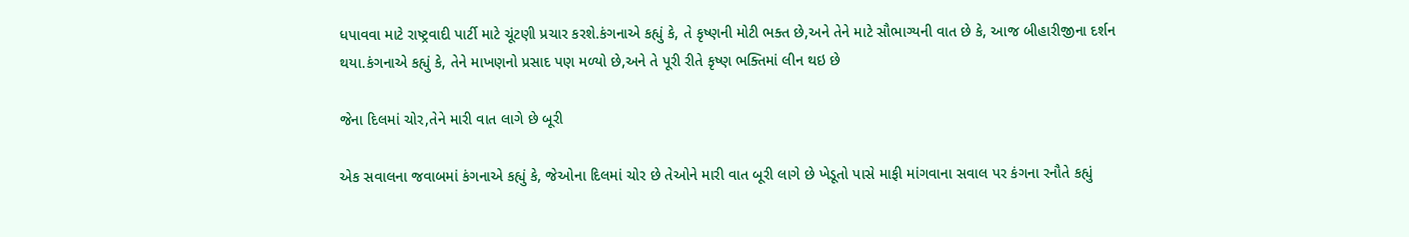ધપાવવા માટે રાષ્ટ્રવાદી પાર્ટી માટે ચૂંટણી પ્રચાર કરશે.કંગનાએ કહ્યું કે, તે કૃષ્ણની મોટી ભક્ત છે,અને તેને માટે સૌભાગ્યની વાત છે કે, આજ બીહારીજીના દર્શન થયા.કંગનાએ કહ્યું કે, તેને માખણનો પ્રસાદ પણ મળ્યો છે,અને તે પૂરી રીતે કૃષ્ણ ભક્તિમાં લીન થઇ છે

જેના દિલમાં ચોર,તેને મારી વાત લાગે છે બૂરી

એક સવાલના જવાબમાં કંગનાએ કહ્યું કે, જેઓના દિલમાં ચોર છે તેઓને મારી વાત બૂરી લાગે છે ખેડૂતો પાસે માફી માંગવાના સવાલ પર કંગના રનૌતે કહ્યું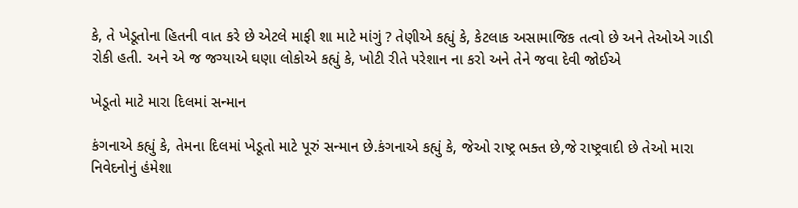કે, તે ખેડૂતોના હિતની વાત કરે છે એટલે માફી શા માટે માંગું ? તેણીએ કહ્યું કે, કેટલાક અસામાજિક તત્વો છે અને તેઓએ ગાડી રોકી હતી. અને એ જ જગ્યાએ ઘણા લોકોએ કહ્યું કે, ખોટી રીતે પરેશાન ના કરો અને તેને જવા દેવી જોઈએ

ખેડૂતો માટે મારા દિલમાં સન્માન

કંગનાએ કહ્યું કે, તેમના દિલમાં ખેડૂતો માટે પૂરું સન્માન છે.કંગનાએ કહ્યું કે, જેઓ રાષ્ટ્ર ભક્ત છે,જે રાષ્ટ્રવાદી છે તેઓ મારા નિવેદનોનું હંમેશા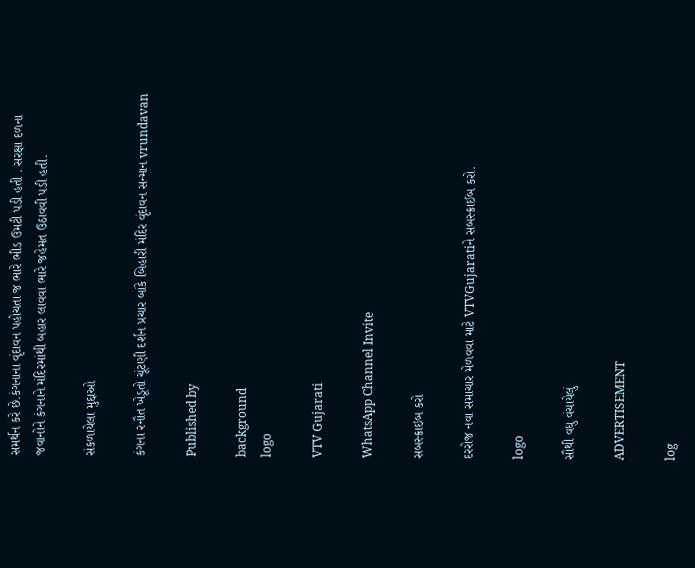સમર્થન કરે છે.કંગનાના વૃંદાવન પહોચતા જ ભારે ભીડ ઉમટી પડી હતી . સરક્ષા દળના જવાનોને કંગનાને મંદિરમાંથી બહાર લાવવા ભારે જહેમત ઉઠાવવી પડી હતી.

સંકળાયેલા મુદ્દાઓ

કંગના રનૌત ખેડૂતો ચૂંટણી દર્શન પ્રચાર બાંકે બિહારી મંદિર વૃંદાવન સન્માન vrundavan

Published by

background
logo

VTV Gujarati

WhatsApp Channel Invite

સબસ્ક્રાઇબ કરો

દરરોજ નવા સમાચાર મેળવવા માટે VTVGujaratiને સબસ્ક્રાઈબ કરો.

logo

સૌથી વધુ વંચાયેલું

ADVERTISEMENT

log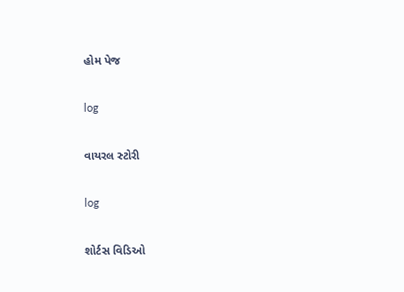હોમ પેજ

log

વાયરલ સ્ટોરી

log

શોર્ટસ વિડિઓ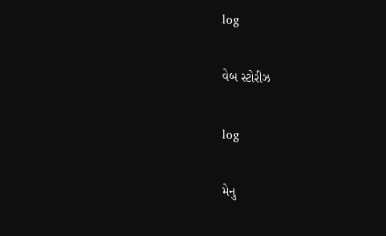log

વેબ સ્ટોરીઝ

log

મેનુ